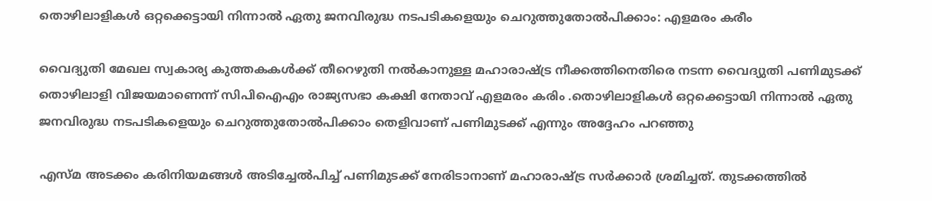തൊഴിലാളികള്‍ ഒറ്റക്കെട്ടായി നിന്നാല്‍ ഏതു ജനവിരുദ്ധ നടപടികളെയും ചെറുത്തുതോല്‍പിക്കാം: എളമരം കരീം

വൈദ്യുതി മേഖല സ്വകാര്യ കുത്തകകള്‍ക്ക് തീറെഴുതി നല്‍കാനുള്ള മഹാരാഷ്ട്ര നീക്കത്തിനെതിരെ നടന്ന വൈദ്യുതി പണിമുടക്ക് തൊഴിലാളി വിജയമാണെന്ന് സിപിഐഎം രാജ്യസഭാ കക്ഷി നേതാവ് എളമരം കരിം .തൊഴിലാളികള്‍ ഒറ്റക്കെട്ടായി നിന്നാല്‍ ഏതു ജനവിരുദ്ധ നടപടികളെയും ചെറുത്തുതോല്‍പിക്കാം തെളിവാണ് പണിമുടക്ക് എന്നും അദ്ദേഹം പറഞ്ഞു

എസ്‌മ അടക്കം കരിനിയമങ്ങള്‍ അടിച്ചേല്‍പിച്ച്‌ പണിമുടക്ക്‌ നേരിടാനാണ്‌ മഹാരാഷ്‌ട്ര സര്‍ക്കാര്‍ ശ്രമിച്ചത്‌. തുടക്കത്തില്‍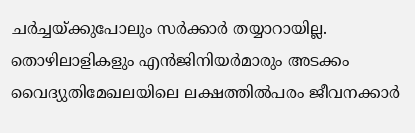ചര്‍ച്ചയ്‌ക്കുപോലും സര്‍ക്കാര്‍ തയ്യാറായില്ല. തൊഴിലാളികളും എന്‍ജിനിയര്‍മാരും അടക്കം വൈദ്യുതിമേഖലയിലെ ലക്ഷത്തില്‍പരം ജീവനക്കാര്‍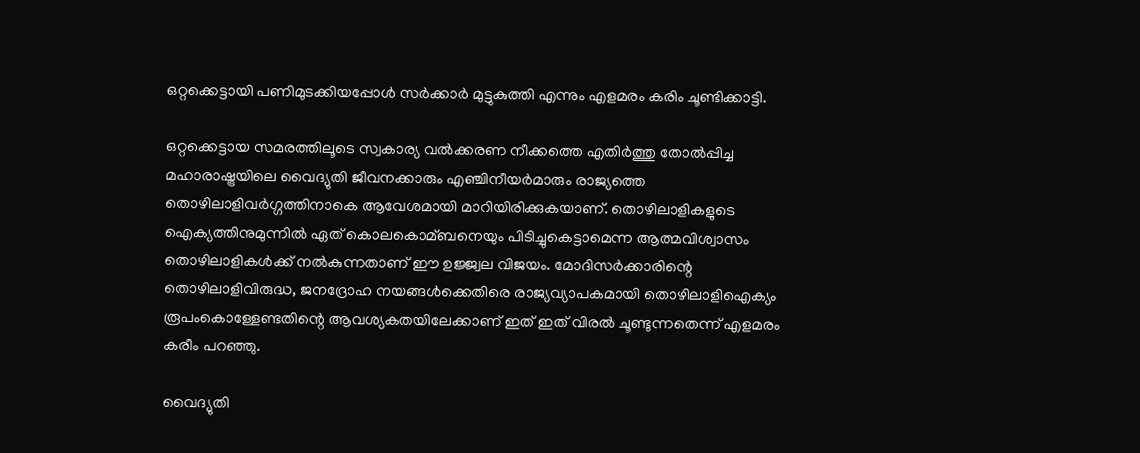ഒറ്റക്കെട്ടായി പണിമുടക്കിയപ്പോള്‍ സര്‍ക്കാര്‍ മുട്ടുകുത്തി എന്നും എളമരം കരിം ചൂണ്ടിക്കാട്ടി.

ഒറ്റക്കെട്ടായ സമരത്തിലൂടെ സ്വകാര്യ വല്‍ക്കരണ നീക്കത്തെ എതിര്‍ത്തു തോല്‍പ്പിച്ച മഹാരാഷ്ട്രയിലെ വൈദ്യുതി ജീവനക്കാരും എഞ്ചിനീയര്‍മാരും രാജ്യത്തെ തൊഴിലാളിവര്‍ഗ്ഗത്തിനാകെ ആവേശമായി മാറിയിരിക്കുകയാണ്. തൊഴിലാളികളുടെ ഐക്യത്തിനുമുന്നില്‍ ഏത് കൊലകൊമ്ബനെയും പിടിച്ചുകെട്ടാമെന്ന ആത്മവിശ്വാസം തൊഴിലാളികള്‍ക്ക് നല്‍കുന്നതാണ് ഈ ഉജ്ജ്വല വിജയം. മോദിസര്‍ക്കാരിന്റെ തൊഴിലാളിവിരുദ്ധ, ജനദ്രോഹ നയങ്ങള്‍ക്കെതിരെ രാജ്യവ്യാപകമായി തൊഴിലാളിഐക്യം രൂപംകൊള്ളേണ്ടതിന്റെ ആവശ്യകതയിലേക്കാണ് ഇത് ഇത്‌ വിരല്‍ ചൂണ്ടുന്നതെന്ന്‌ എളമരം കരീം പറഞ്ഞു.

വൈദ്യുതി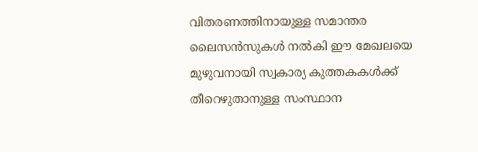വിതരണത്തിനായുള്ള സമാന്തര ലൈസന്‍സുകള്‍ നല്‍കി ഈ മേഖലയെ മുഴുവനായി സ്വകാര്യ കുത്തകകള്‍ക്ക് തീറെഴുതാനുള്ള സംസ്ഥാന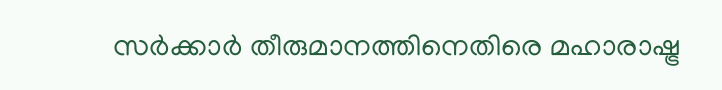സര്‍ക്കാര്‍ തീരുമാനത്തിനെതിരെ മഹാരാഷ്ട്ര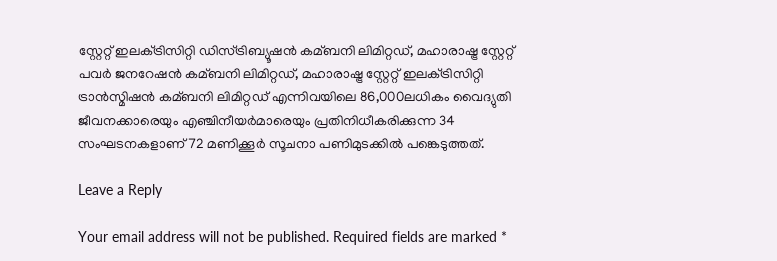സ്റ്റേറ്റ് ഇലക്‌ട്രിസിറ്റി ഡിസ്ട്രിബ്യൂഷന്‍ കമ്ബനി ലിമിറ്റഡ്, മഹാരാഷ്ട്ര സ്റ്റേറ്റ് പവര്‍ ജനറേഷന്‍ കമ്ബനി ലിമിറ്റഡ്, മഹാരാഷ്ട്ര സ്റ്റേറ്റ് ഇലക്‌ട്രിസിറ്റി ട്രാന്‍സ്മിഷന്‍ കമ്ബനി ലിമിറ്റഡ് എന്നിവയിലെ 86,000ലധികം വൈദ്യുതി ജീവനക്കാരെയും എഞ്ചിനീയര്‍മാരെയും പ്രതിനിധീകരിക്കുന്ന 34 സംഘടനകളാണ് 72 മണിക്കൂര്‍ സൂചനാ പണിമുടക്കില്‍ പങ്കെടുത്തത്.

Leave a Reply

Your email address will not be published. Required fields are marked *